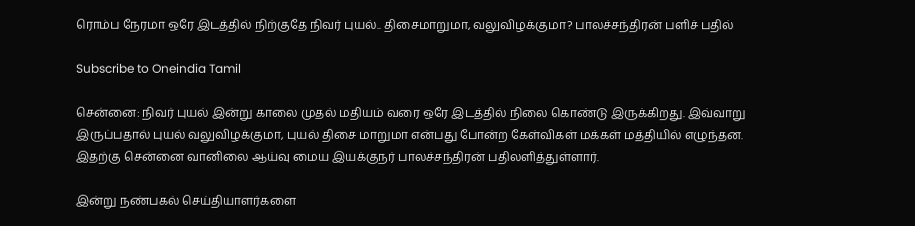ரொம்ப நேரமா ஒரே இடத்தில் நிற்குதே நிவர் புயல்.. திசைமாறுமா, வலுவிழக்குமா? பாலச்சந்திரன் பளிச் பதில்

Subscribe to Oneindia Tamil

சென்னை: நிவர் புயல் இன்று காலை முதல் மதியம் வரை ஒரே இடத்தில் நிலை கொண்டு இருக்கிறது. இவ்வாறு இருப்பதால் புயல் வலுவிழக்குமா, புயல் திசை மாறுமா என்பது போன்ற கேள்விகள் மக்கள் மத்தியில் எழுந்தன. இதற்கு சென்னை வானிலை ஆய்வு மைய இயக்குநர் பாலச்சந்திரன் பதிலளித்துள்ளார்.

இன்று நண்பகல் செய்தியாளர்களை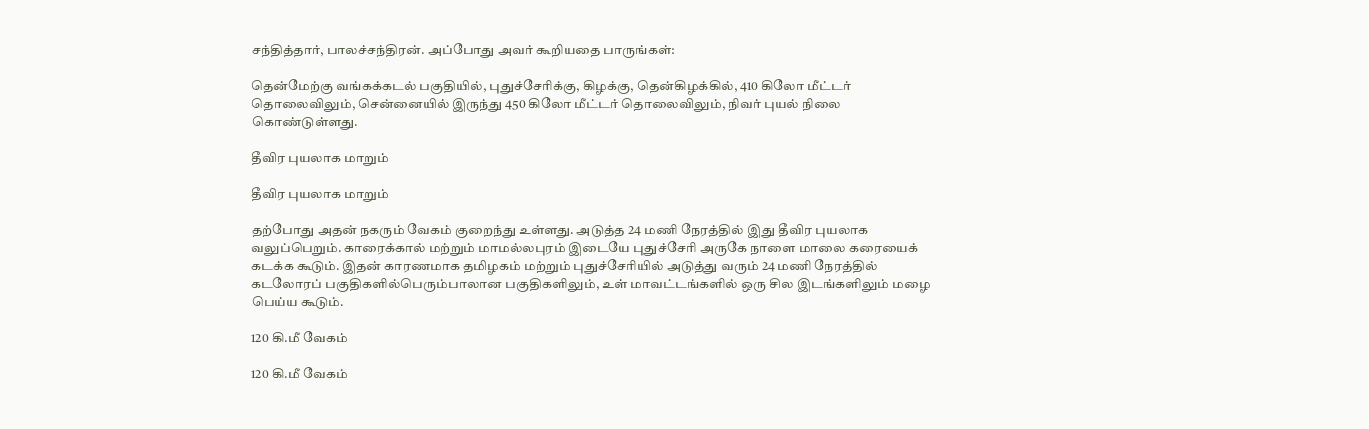சந்தித்தார், பாலச்சந்திரன். அப்போது அவர் கூறியதை பாருங்கள்:

தென்மேற்கு வங்கக்கடல் பகுதியில், புதுச்சேரிக்கு, கிழக்கு, தென்கிழக்கில், 410 கிலோ மீட்டர் தொலைவிலும், சென்னையில் இருந்து 450 கிலோ மீட்டர் தொலைவிலும், நிவர் புயல் நிலை கொண்டுள்ளது.

தீவிர புயலாக மாறும்

தீவிர புயலாக மாறும்

தற்போது அதன் நகரும் வேகம் குறைந்து உள்ளது. அடுத்த 24 மணி நேரத்தில் இது தீவிர புயலாக வலுப்பெறும். காரைக்கால் மற்றும் மாமல்லபுரம் இடையே புதுச்சேரி அருகே நாளை மாலை கரையைக் கடக்க கூடும். இதன் காரணமாக தமிழகம் மற்றும் புதுச்சேரியில் அடுத்து வரும் 24 மணி நேரத்தில் கடலோரப் பகுதிகளில்பெரும்பாலான பகுதிகளிலும், உள் மாவட்டங்களில் ஒரு சில இடங்களிலும் மழை பெய்ய கூடும்.

120 கி.மீ வேகம்

120 கி.மீ வேகம்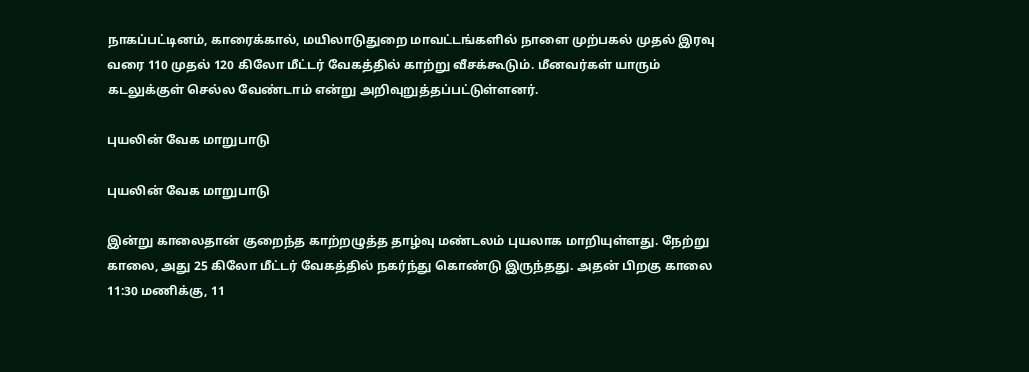நாகப்பட்டினம், காரைக்கால், மயிலாடுதுறை மாவட்டங்களில் நாளை முற்பகல் முதல் இரவு வரை 110 முதல் 120 கிலோ மீட்டர் வேகத்தில் காற்று வீசக்கூடும். மீனவர்கள் யாரும் கடலுக்குள் செல்ல வேண்டாம் என்று அறிவுறுத்தப்பட்டுள்ளனர்.

புயலின் வேக மாறுபாடு

புயலின் வேக மாறுபாடு

இன்று காலைதான் குறைந்த காற்றழுத்த தாழ்வு மண்டலம் புயலாக மாறியுள்ளது. நேற்று காலை, அது 25 கிலோ மீட்டர் வேகத்தில் நகர்ந்து கொண்டு இருந்தது. அதன் பிறகு காலை 11:30 மணிக்கு, 11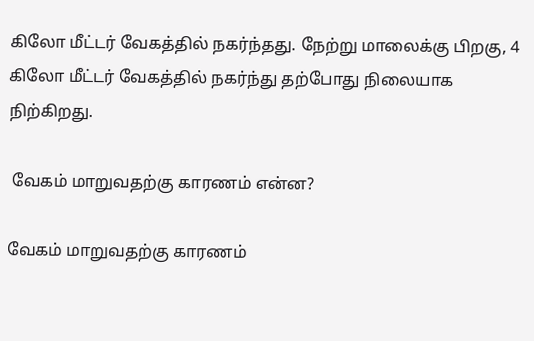கிலோ மீட்டர் வேகத்தில் நகர்ந்தது. நேற்று மாலைக்கு பிறகு, 4 கிலோ மீட்டர் வேகத்தில் நகர்ந்து தற்போது நிலையாக நிற்கிறது.

 வேகம் மாறுவதற்கு காரணம் என்ன?

வேகம் மாறுவதற்கு காரணம்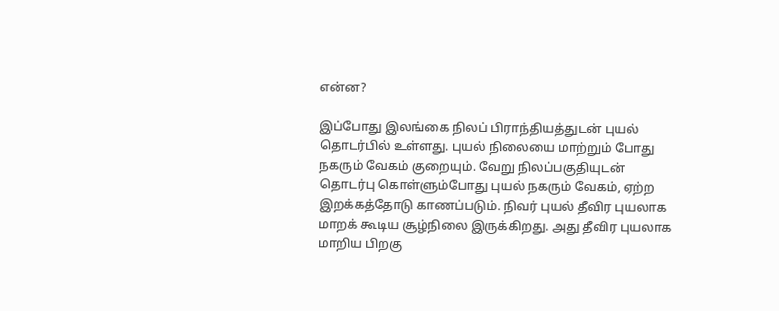என்ன?

இப்போது இலங்கை நிலப் பிராந்தியத்துடன் புயல் தொடர்பில் உள்ளது. புயல் நிலையை மாற்றும் போது நகரும் வேகம் குறையும். வேறு நிலப்பகுதியுடன் தொடர்பு கொள்ளும்போது புயல் நகரும் வேகம், ஏற்ற இறக்கத்தோடு காணப்படும். நிவர் புயல் தீவிர புயலாக மாறக் கூடிய சூழ்நிலை இருக்கிறது. அது தீவிர புயலாக மாறிய பிறகு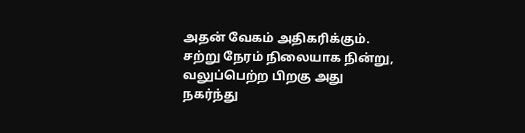அதன் வேகம் அதிகரிக்கும். சற்று நேரம் நிலையாக நின்று, வலுப்பெற்ற பிறகு அது நகர்ந்து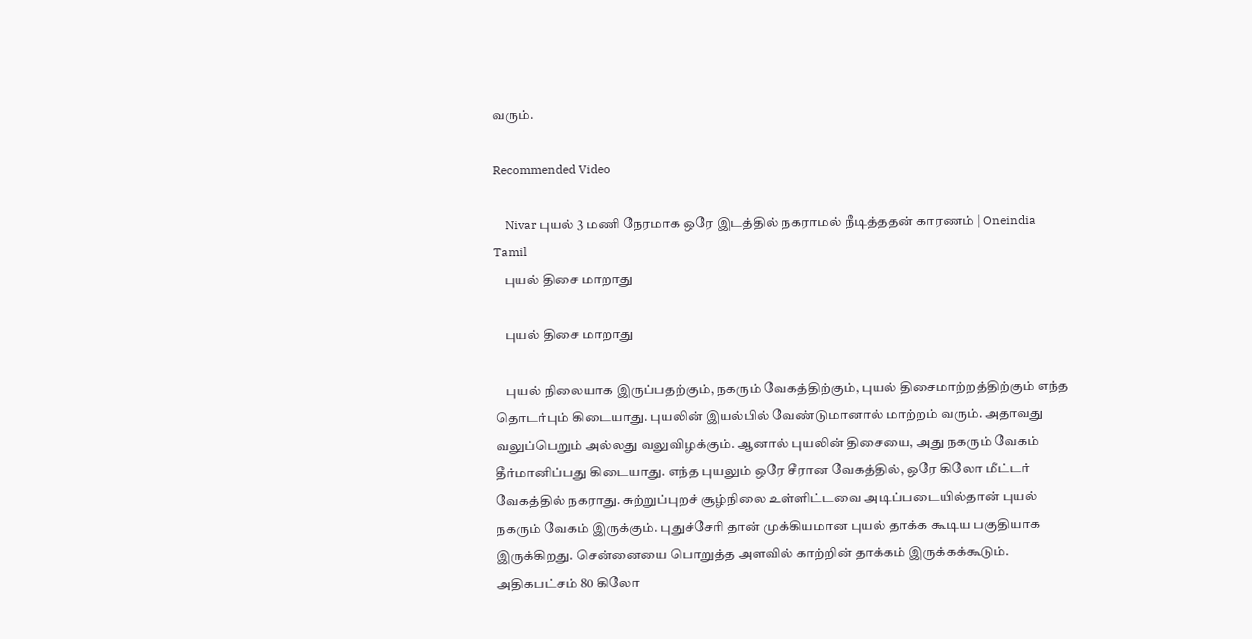வரும்.

Recommended Video

    Nivar புயல் 3 மணி நேரமாக ஒரே இடத்தில் நகராமல் நீடித்ததன் காரணம் | Oneindia Tamil
    புயல் திசை மாறாது

    புயல் திசை மாறாது

    புயல் நிலையாக இருப்பதற்கும், நகரும் வேகத்திற்கும், புயல் திசைமாற்றத்திற்கும் எந்த தொடர்பும் கிடையாது. புயலின் இயல்பில் வேண்டுமானால் மாற்றம் வரும். அதாவது வலுப்பெறும் அல்லது வலுவிழக்கும். ஆனால் புயலின் திசையை, அது நகரும் வேகம் தீர்மானிப்பது கிடையாது. எந்த புயலும் ஒரே சீரான வேகத்தில், ஒரே கிலோ மீட்டர் வேகத்தில் நகராது. சுற்றுப்புறச் சூழ்நிலை உள்ளிட்டவை அடிப்படையில்தான் புயல் நகரும் வேகம் இருக்கும். புதுச்சேரி தான் முக்கியமான புயல் தாக்க கூடிய பகுதியாக இருக்கிறது. சென்னையை பொறுத்த அளவில் காற்றின் தாக்கம் இருக்கக்கூடும். அதிகபட்சம் 80 கிலோ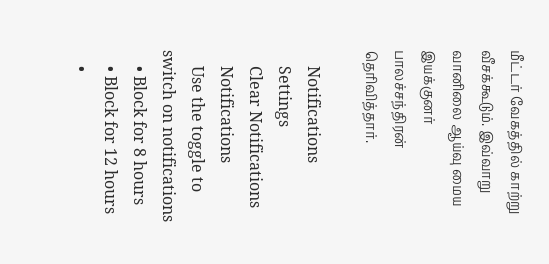மீட்டர் வேகத்தில் காற்று வீசக்கூடும். இவ்வாறு வானிலை ஆய்வு மைய இயக்குனர் பாலச்சந்திரன் தெரிவித்தார்.

    Notifications
    Settings
    Clear Notifications
    Notifications
    Use the toggle to switch on notifications
    • Block for 8 hours
    • Block for 12 hours
    •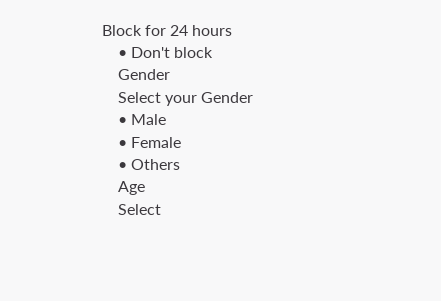Block for 24 hours
    • Don't block
    Gender
    Select your Gender
    • Male
    • Female
    • Others
    Age
    Select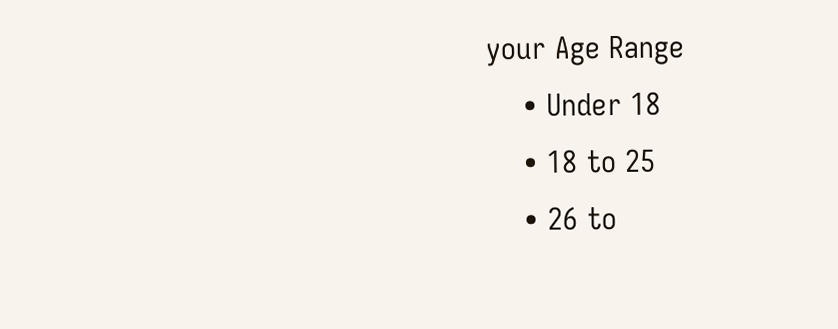your Age Range
    • Under 18
    • 18 to 25
    • 26 to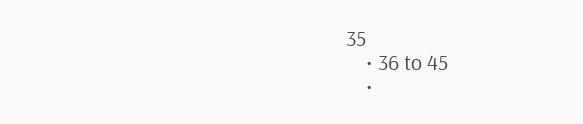35
    • 36 to 45
    •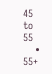45 to 55
    • 55+